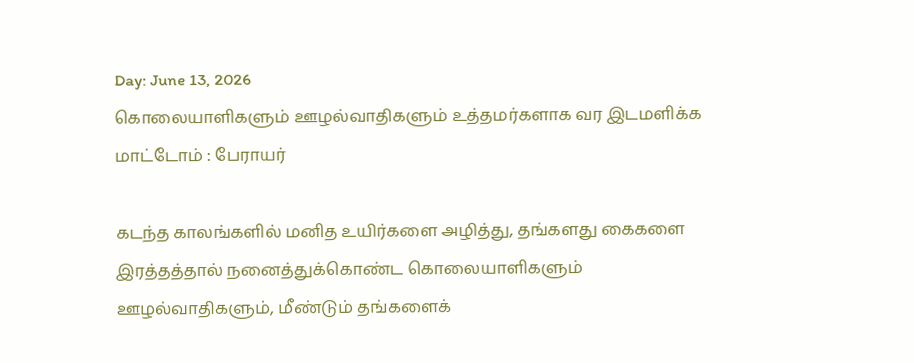Day: June 13, 2026
கொலையாளிகளும் ஊழல்வாதிகளும் உத்தமர்களாக வர இடமளிக்க மாட்டோம் : பேராயர்

கடந்த காலங்களில் மனித உயிர்களை அழித்து, தங்களது கைகளை இரத்தத்தால் நனைத்துக்கொண்ட கொலையாளிகளும் ஊழல்வாதிகளும், மீண்டும் தங்களைக்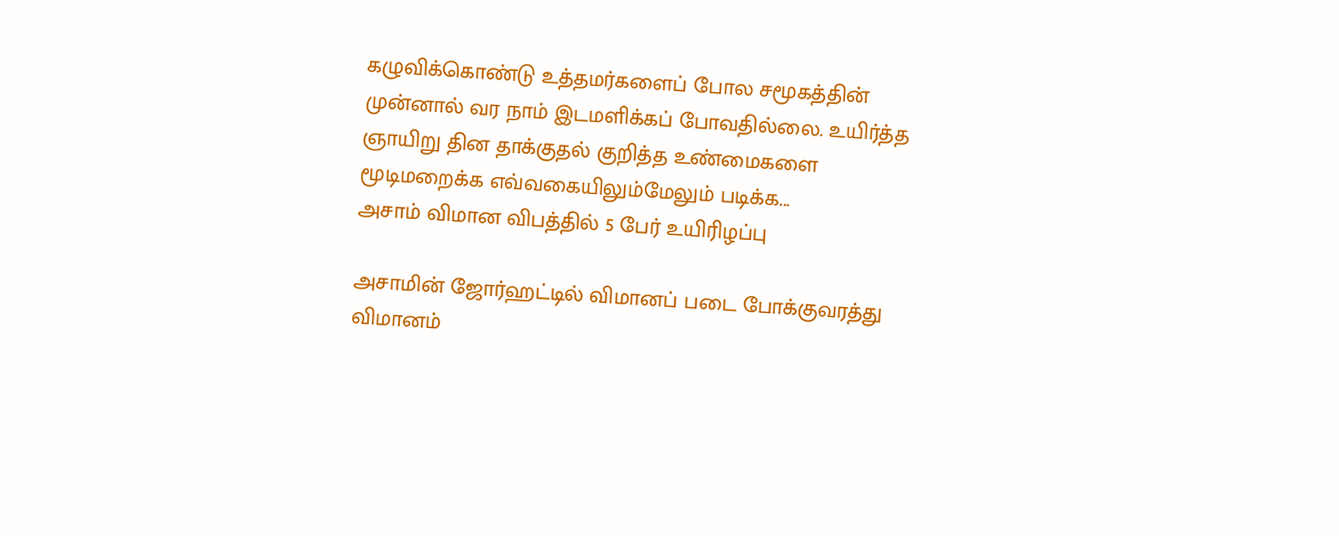கழுவிக்கொண்டு உத்தமர்களைப் போல சமூகத்தின் முன்னால் வர நாம் இடமளிக்கப் போவதில்லை. உயிர்த்த ஞாயிறு தின தாக்குதல் குறித்த உண்மைகளை மூடிமறைக்க எவ்வகையிலும்மேலும் படிக்க...
அசாம் விமான விபத்தில் 5 பேர் உயிரிழப்பு

அசாமின் ஜோர்ஹட்டில் விமானப் படை போக்குவரத்து விமானம்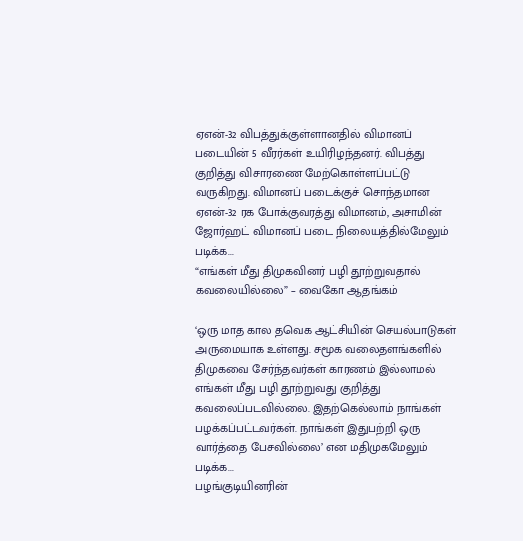ஏஎன்-32 விபத்துக்குள்ளானதில் விமானப் படையின் 5 வீரர்கள் உயிரிழந்தனர். விபத்து குறித்து விசாரணை மேற்கொள்ளப்பட்டு வருகிறது. விமானப் படைக்குச் சொந்தமான ஏஎன்-32 ரக போக்குவரத்து விமானம், அசாமின் ஜோர்ஹட் விமானப் படை நிலையத்தில்மேலும் படிக்க...
“எங்கள் மீது திமுகவினர் பழி தூற்றுவதால் கவலையில்லை” – வைகோ ஆதங்கம்

‘ஒரு மாத கால தவெக ஆட்சியின் செயல்பாடுகள் அருமையாக உள்ளது. சமூக வலைதளங்களில் திமுகவை சேர்ந்தவர்கள் காரணம் இல்லாமல் எங்கள் மீது பழி தூற்றுவது குறித்து கவலைப்படவில்லை. இதற்கெல்லாம் நாங்கள் பழக்கப்பட்டவர்கள். நாங்கள் இதுபற்றி ஒரு வார்த்தை பேசவில்லை’ என மதிமுகமேலும் படிக்க...
பழங்குடியினரின்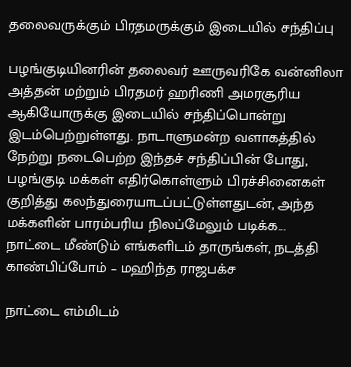தலைவருக்கும் பிரதமருக்கும் இடையில் சந்திப்பு

பழங்குடியினரின் தலைவர் ஊருவரிகே வன்னிலா அத்தன் மற்றும் பிரதமர் ஹரிணி அமரசூரிய ஆகியோருக்கு இடையில் சந்திப்பொன்று இடம்பெற்றுள்ளது. நாடாளுமன்ற வளாகத்தில் நேற்று நடைபெற்ற இந்தச் சந்திப்பின் போது, பழங்குடி மக்கள் எதிர்கொள்ளும் பிரச்சினைகள் குறித்து கலந்துரையாடப்பட்டுள்ளதுடன், அந்த மக்களின் பாரம்பரிய நிலப்மேலும் படிக்க...
நாட்டை மீண்டும் எங்களிடம் தாருங்கள், நடத்தி காண்பிப்போம் – மஹிந்த ராஜபக்ச

நாட்டை எம்மிடம்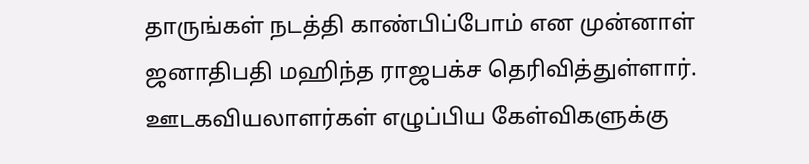தாருங்கள் நடத்தி காண்பிப்போம் என முன்னாள் ஜனாதிபதி மஹிந்த ராஜபக்ச தெரிவித்துள்ளார். ஊடகவியலாளர்கள் எழுப்பிய கேள்விகளுக்கு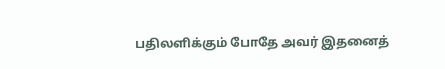பதிலளிக்கும் போதே அவர் இதனைத்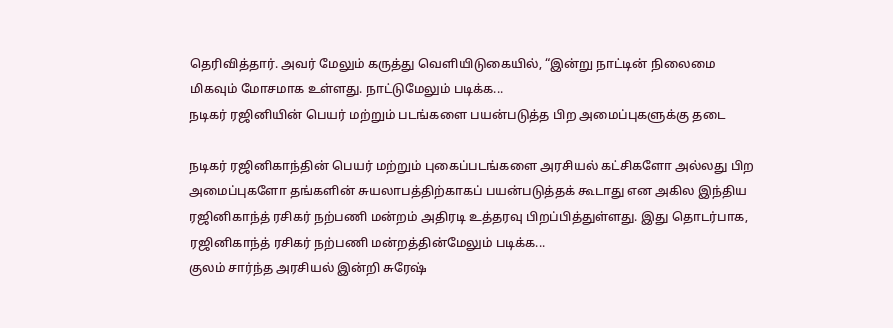தெரிவித்தார். அவர் மேலும் கருத்து வெளியிடுகையில், “இன்று நாட்டின் நிலைமை மிகவும் மோசமாக உள்ளது. நாட்டுமேலும் படிக்க...
நடிகர் ரஜினியின் பெயர் மற்றும் படங்களை பயன்படுத்த பிற அமைப்புகளுக்கு தடை

நடிகர் ரஜினிகாந்தின் பெயர் மற்றும் புகைப்படங்களை அரசியல் கட்சிகளோ அல்லது பிற அமைப்புகளோ தங்களின் சுயலாபத்திற்காகப் பயன்படுத்தக் கூடாது என அகில இந்திய ரஜினிகாந்த் ரசிகர் நற்பணி மன்றம் அதிரடி உத்தரவு பிறப்பித்துள்ளது. இது தொடர்பாக, ரஜினிகாந்த் ரசிகர் நற்பணி மன்றத்தின்மேலும் படிக்க...
குலம் சார்ந்த அரசியல் இன்றி சுரேஷ்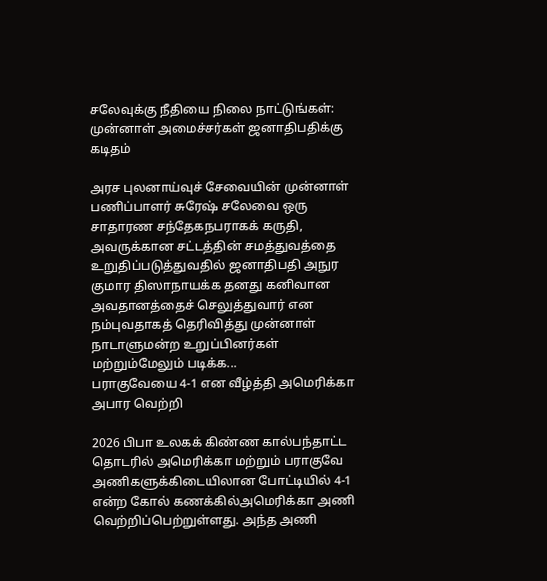சலேவுக்கு நீதியை நிலை நாட்டுங்கள்: முன்னாள் அமைச்சர்கள் ஜனாதிபதிக்கு கடிதம்

அரச புலனாய்வுச் சேவையின் முன்னாள் பணிப்பாளர் சுரேஷ் சலேவை ஒரு சாதாரண சந்தேகநபராகக் கருதி, அவருக்கான சட்டத்தின் சமத்துவத்தை உறுதிப்படுத்துவதில் ஜனாதிபதி அநுர குமார திஸாநாயக்க தனது கனிவான அவதானத்தைச் செலுத்துவார் என நம்புவதாகத் தெரிவித்து முன்னாள் நாடாளுமன்ற உறுப்பினர்கள் மற்றும்மேலும் படிக்க...
பராகுவேயை 4-1 என வீழ்த்தி அமெரிக்கா அபார வெற்றி

2026 பிபா உலகக் கிண்ண கால்பந்தாட்ட தொடரில் அமெரிக்கா மற்றும் பராகுவே அணிகளுக்கிடையிலான போட்டியில் 4-1 என்ற கோல் கணக்கில்அமெரிக்கா அணி வெற்றிப்பெற்றுள்ளது. அந்த அணி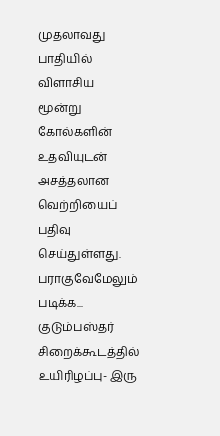முதலாவது பாதியில் விளாசிய மூன்று கோல்களின் உதவியுடன் அசத்தலான வெற்றியைப் பதிவு செய்துள்ளது. பராகுவேமேலும் படிக்க...
குடும்பஸ்தர் சிறைக்கூடத்தில் உயிரிழப்பு- இரு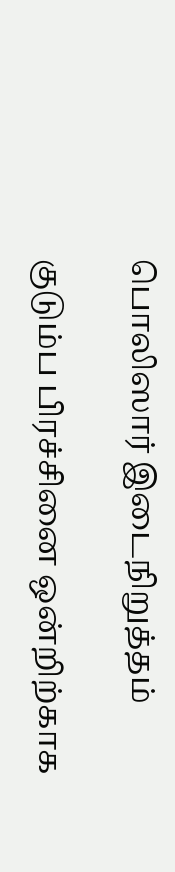பொலிஸார் இடைநிறுத்தம்

குடும்ப பிரச்சினை ஒன்றிற்காக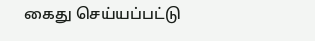கைது செய்யப்பட்டு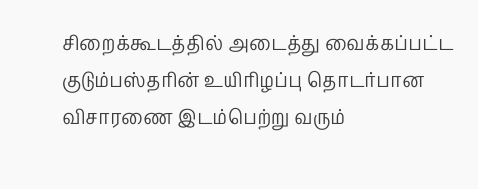சிறைக்கூடத்தில் அடைத்து வைக்கப்பட்ட குடும்பஸ்தரின் உயிரிழப்பு தொடர்பான விசாரணை இடம்பெற்று வரும்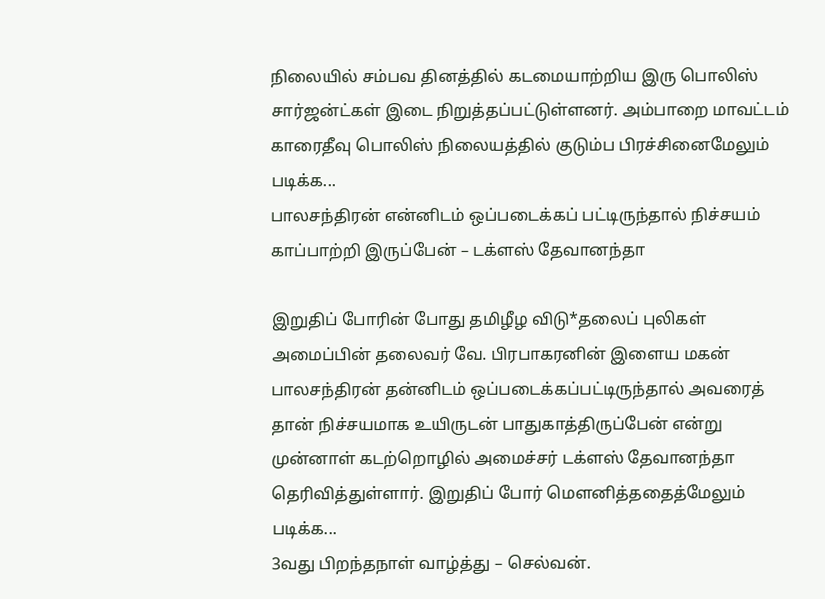நிலையில் சம்பவ தினத்தில் கடமையாற்றிய இரு பொலிஸ் சார்ஜன்ட்கள் இடை நிறுத்தப்பட்டுள்ளனர். அம்பாறை மாவட்டம் காரைதீவு பொலிஸ் நிலையத்தில் குடும்ப பிரச்சினைமேலும் படிக்க...
பாலசந்திரன் என்னிடம் ஒப்படைக்கப் பட்டிருந்தால் நிச்சயம் காப்பாற்றி இருப்பேன் – டக்ளஸ் தேவானந்தா

இறுதிப் போரின் போது தமிழீழ விடு*தலைப் புலிகள் அமைப்பின் தலைவர் வே. பிரபாகரனின் இளைய மகன் பாலசந்திரன் தன்னிடம் ஒப்படைக்கப்பட்டிருந்தால் அவரைத் தான் நிச்சயமாக உயிருடன் பாதுகாத்திருப்பேன் என்று முன்னாள் கடற்றொழில் அமைச்சர் டக்ளஸ் தேவானந்தா தெரிவித்துள்ளார். இறுதிப் போர் மௌனித்ததைத்மேலும் படிக்க...
3வது பிறந்தநாள் வாழ்த்து – செல்வன்.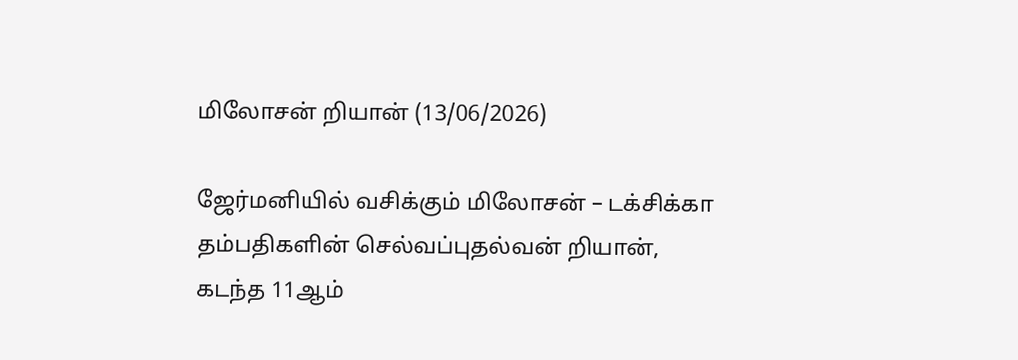மிலோசன் றியான் (13/06/2026)

ஜேர்மனியில் வசிக்கும் மிலோசன் – டக்சிக்கா தம்பதிகளின் செல்வப்புதல்வன் றியான், கடந்த 11ஆம்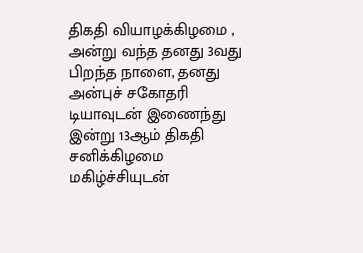திகதி வியாழக்கிழமை , அன்று வந்த தனது 3வது பிறந்த நாளை, தனது அன்புச் சகோதரி டியாவுடன் இணைந்து இன்று 13ஆம் திகதி சனிக்கிழமை மகிழ்ச்சியுடன்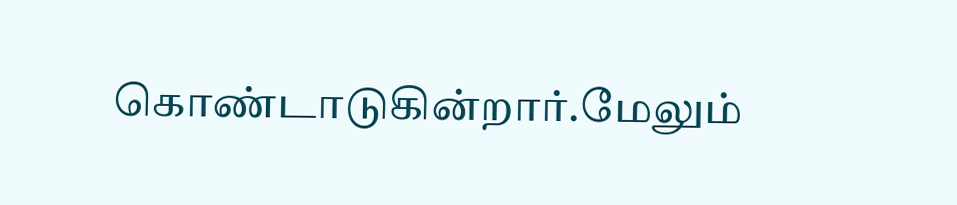கொண்டாடுகின்றார்.மேலும்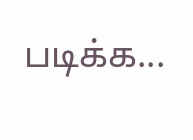படிக்க...